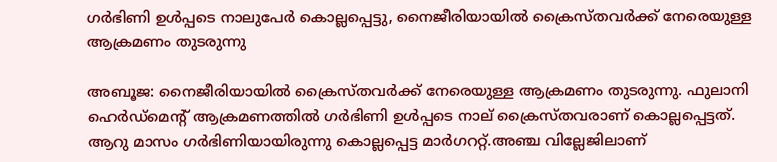ഗര്‍ഭിണി ഉള്‍പ്പടെ നാലുപേര്‍ കൊല്ലപ്പെട്ടു, നൈജീരിയായില്‍ ക്രൈസ്തവര്‍ക്ക് നേരെയുള്ള ആക്രമണം തുടരുന്നു

അബൂജ: നൈജീരിയായില്‍ ക്രൈസ്തവര്‍ക്ക് നേരെയുള്ള ആക്രമണം തുടരുന്നു. ഫുലാനി ഹെര്‍ഡ്‌മെന്റ് ആക്രമണത്തില്‍ ഗര്‍ഭിണി ഉള്‍പ്പടെ നാല് ക്രൈസ്തവരാണ് കൊല്ലപ്പെട്ടത്. ആറു മാസം ഗര്‍ഭിണിയായിരുന്നു കൊല്ലപ്പെട്ട മാര്‍ഗററ്റ്.അഞ്ച വില്ലേജിലാണ്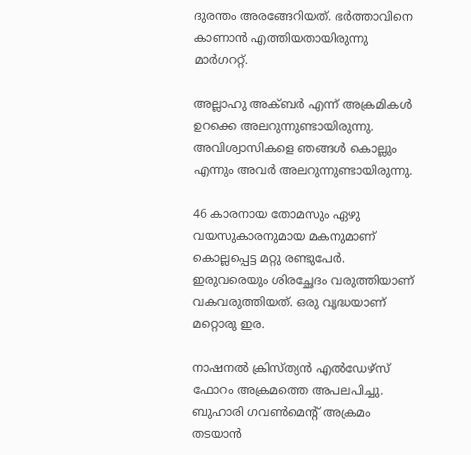ദുരന്തം അരങ്ങേറിയത്. ഭര്‍ത്താവിനെ കാണാന്‍ എത്തിയതായിരുന്നു മാര്‍ഗററ്റ്.

അല്ലാഹു അക്ബര്‍ എന്ന് അക്രമികള്‍ ഉറക്കെ അലറുന്നുണ്ടായിരുന്നു. അവിശ്വാസികളെ ഞങ്ങള്‍ കൊല്ലും എന്നും അവര്‍ അലറുന്നുണ്ടായിരുന്നു.

46 കാരനായ തോമസും ഏഴു വയസുകാരനുമായ മകനുമാണ് കൊല്ലപ്പെട്ട മറ്റു രണ്ടുപേര്‍. ഇരുവരെയും ശിരച്ഛേദം വരുത്തിയാണ് വകവരുത്തിയത്. ഒരു വൃദ്ധയാണ് മറ്റൊരു ഇര.

നാഷനല്‍ ക്രിസ്ത്യന്‍ എല്‍ഡേഴ്‌സ് ഫോറം അക്രമത്തെ അപലപിച്ചു. ബുഹാരി ഗവണ്‍മെന്റ് അക്രമം തടയാന്‍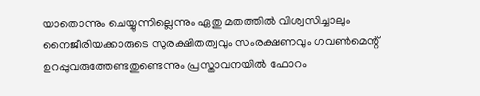യാതൊന്നും ചെയ്യുന്നില്ലെന്നും ഏതു മതത്തില്‍ വിശ്വസിച്ചാലും നൈജീരിയക്കാരുടെ സുരക്ഷിതത്വവും സംരക്ഷണവും ഗവണ്‍മെന്റ് ഉറപ്പുവരുത്തേണ്ടതുണ്ടെന്നും പ്രസ്താവനയില്‍ ഫോറം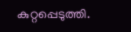കുറ്റപ്പെടുത്തി.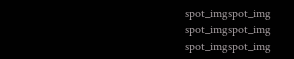spot_imgspot_img
spot_imgspot_img
spot_imgspot_img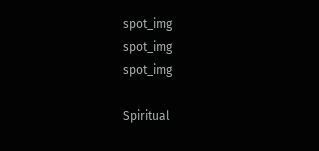spot_img
spot_img
spot_img

Spiritual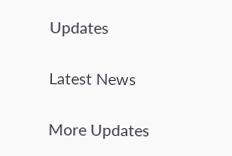Updates

Latest News

More Updates